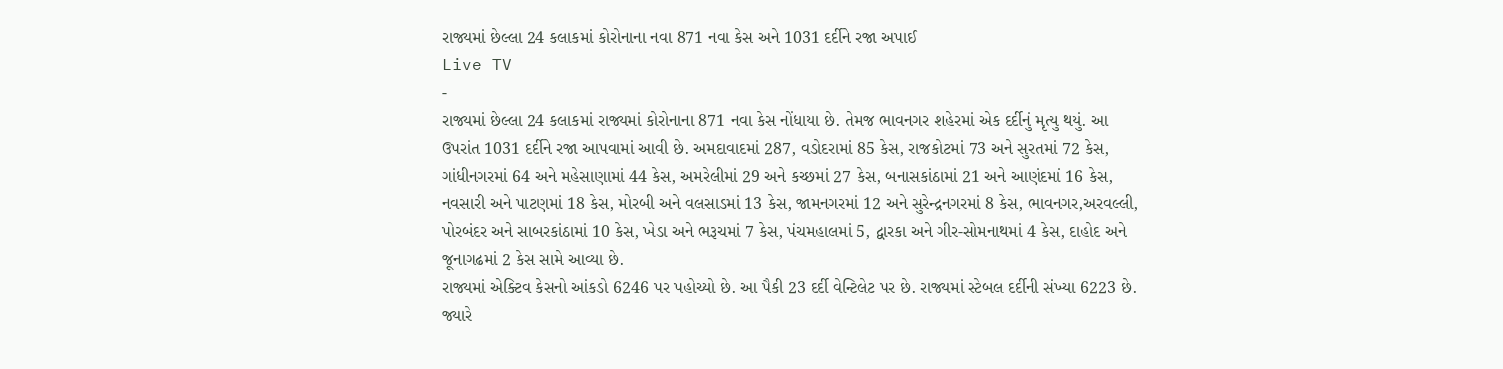રાજ્યમાં છેલ્લા 24 કલાકમાં કોરોનાના નવા 871 નવા કેસ અને 1031 દર્દીને રજા અપાઈ
Live TV
-
રાજ્યમાં છેલ્લા 24 કલાકમાં રાજ્યમાં કોરોનાના 871 નવા કેસ નોંધાયા છે. તેમજ ભાવનગર શહેરમાં એક દર્દીનું મૃત્યુ થયું. આ ઉપરાંત 1031 દર્દીને રજા આપવામાં આવી છે. અમદાવાદમાં 287, વડોદરામાં 85 કેસ, રાજકોટમાં 73 અને સુરતમાં 72 કેસ, ગાંધીનગરમાં 64 અને મહેસાણામાં 44 કેસ, અમરેલીમાં 29 અને કચ્છમાં 27 કેસ, બનાસકાંઠામાં 21 અને આણંદમાં 16 કેસ, નવસારી અને પાટણમાં 18 કેસ, મોરબી અને વલસાડમાં 13 કેસ, જામનગરમાં 12 અને સુરેન્દ્રનગરમાં 8 કેસ, ભાવનગર,અરવલ્લી, પોરબંદર અને સાબરકાંઠામાં 10 કેસ, ખેડા અને ભરૂચમાં 7 કેસ, પંચમહાલમાં 5, દ્વારકા અને ગીર-સોમનાથમાં 4 કેસ, દાહોદ અને જૂનાગઢમાં 2 કેસ સામે આવ્યા છે.
રાજ્યમાં એક્ટિવ કેસનો આંકડો 6246 પર પહોચ્યો છે. આ પૈકી 23 દર્દી વેન્ટિલેટ પર છે. રાજ્યમાં સ્ટેબલ દર્દીની સંખ્યા 6223 છે. જ્યારે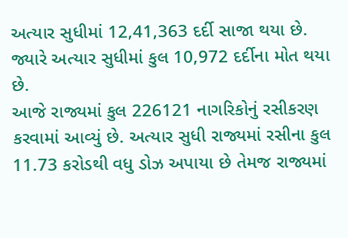અત્યાર સુધીમાં 12,41,363 દર્દી સાજા થયા છે. જ્યારે અત્યાર સુધીમાં કુલ 10,972 દર્દીના મોત થયા છે.
આજે રાજ્યમાં કુલ 226121 નાગરિકોનું રસીકરણ કરવામાં આવ્યું છે. અત્યાર સુધી રાજ્યમાં રસીના કુલ 11.73 કરોડથી વધુ ડોઝ અપાયા છે તેમજ રાજ્યમાં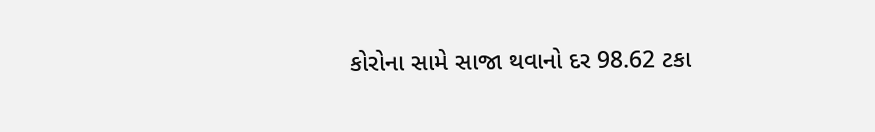કોરોના સામે સાજા થવાનો દર 98.62 ટકા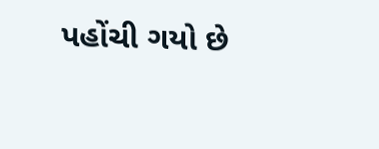પહોંચી ગયો છે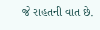જે રાહતની વાત છે.